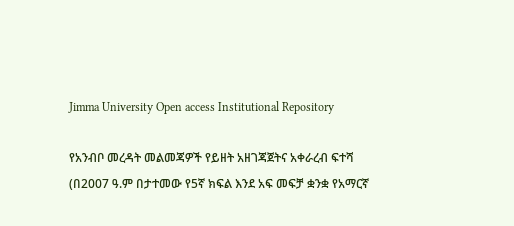Jimma University Open access Institutional Repository

የአንብቦ መረዳት መልመጃዎች የይዘት አዘገጃጀትና አቀራረብ ፍተሻ (በ2007 ዓ.ም በታተመው የ5ኛ ክፍል እንደ አፍ መፍቻ ቋንቋ የአማርኛ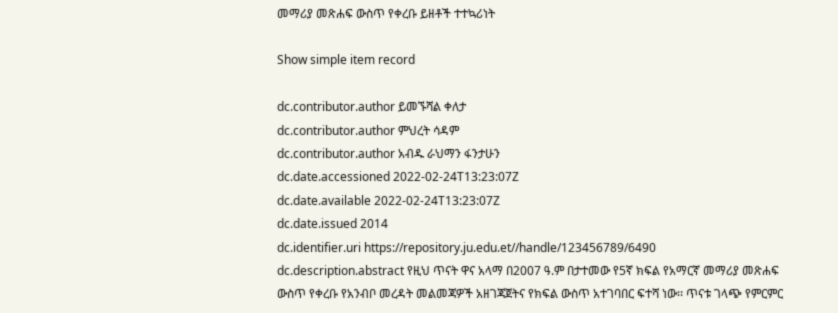መማሪያ መጽሐፍ ውስጥ የቀረቡ ይዘቶች ተተኳሪነት

Show simple item record

dc.contributor.author ይመኙሻል ቀለታ
dc.contributor.author ምህረት ሳዳም
dc.contributor.author አብዱ ራህማን ፋንታሁን
dc.date.accessioned 2022-02-24T13:23:07Z
dc.date.available 2022-02-24T13:23:07Z
dc.date.issued 2014
dc.identifier.uri https://repository.ju.edu.et//handle/123456789/6490
dc.description.abstract የዚህ ጥናት ዋና አላማ በ2007 ዓ.ም በታተመው የ5ኛ ክፍል የአማርኛ መማሪያ መጽሐፍ ውስጥ የቀረቡ የአንብቦ መረዳት መልመጃዎች አዘገጃጀትና የክፍል ውስጥ አተገባበር ፍተሻ ነው፡፡ ጥናቱ ገላጭ የምርምር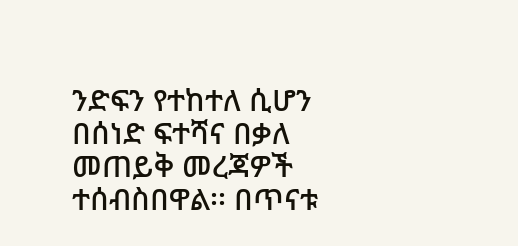ንድፍን የተከተለ ሲሆን በሰነድ ፍተሻና በቃለ መጠይቅ መረጃዎች ተሰብስበዋል፡፡ በጥናቱ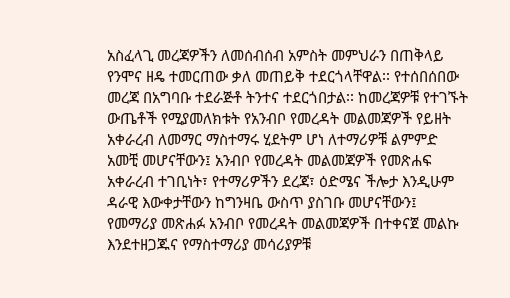አስፈላጊ መረጃዎችን ለመሰብሰብ አምስት መምህራን በጠቅላይ የንሞና ዘዴ ተመርጠው ቃለ መጠይቅ ተደርጎላቸዋል፡፡ የተሰበሰበው መረጃ በአግባቡ ተደራጅቶ ትንተና ተደርጎበታል፡፡ ከመረጃዎቹ የተገኙት ውጤቶች የሚያመለክቱት የአንብቦ የመረዳት መልመጃዎች የይዘት አቀራረብ ለመማር ማስተማሩ ሂደትም ሆነ ለተማሪዎቹ ልምምድ አመቺ መሆናቸውን፤ አንብቦ የመረዳት መልመጃዎች የመጽሐፍ አቀራረብ ተገቢነት፣ የተማሪዎችን ደረጃ፣ ዕድሜና ችሎታ እንዲሁም ዳራዊ እውቀታቸውን ከግንዛቤ ውስጥ ያስገቡ መሆናቸውን፤ የመማሪያ መጽሐፉ አንብቦ የመረዳት መልመጃዎች በተቀናጀ መልኩ እንደተዘጋጁና የማስተማሪያ መሳሪያዎቹ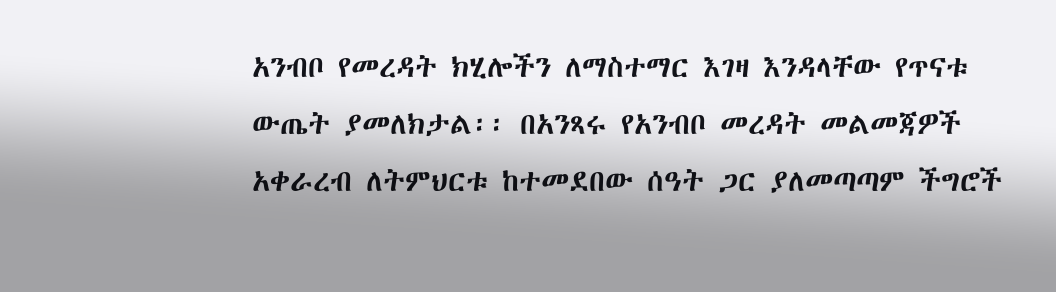አንብቦ የመረዳት ክሂሎችን ለማስተማር እገዛ እንዳላቸው የጥናቱ ውጤት ያመለክታል፡፡ በአንጻሩ የአንብቦ መረዳት መልመጃዎች አቀራረብ ለትምህርቱ ከተመደበው ሰዓት ጋር ያለመጣጣም ችግሮች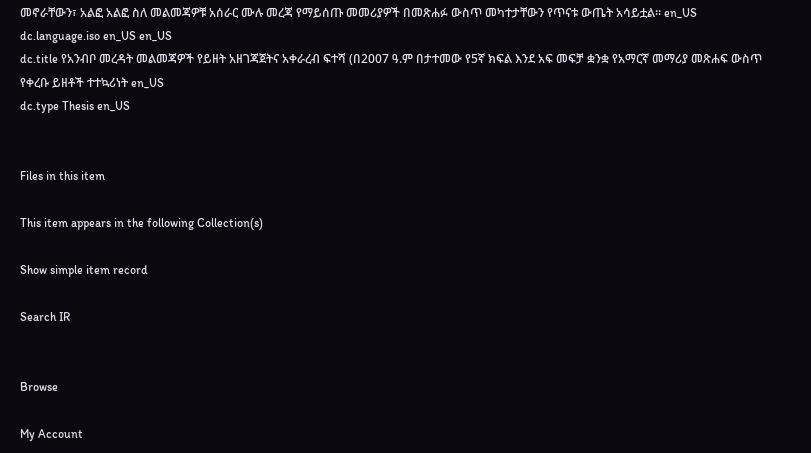መኖራቸውን፣ አልፎ አልፎ ስለ መልመጃዎቹ አሰራር ሙሉ መረጃ የማይሰጡ መመሪያዎች በመጽሐፉ ውስጥ መካተታቸውን የጥናቱ ውጤት አሳይቷል፡፡ en_US
dc.language.iso en_US en_US
dc.title የአንብቦ መረዳት መልመጃዎች የይዘት አዘገጃጀትና አቀራረብ ፍተሻ (በ2007 ዓ.ም በታተመው የ5ኛ ክፍል እንደ አፍ መፍቻ ቋንቋ የአማርኛ መማሪያ መጽሐፍ ውስጥ የቀረቡ ይዘቶች ተተኳሪነት en_US
dc.type Thesis en_US


Files in this item

This item appears in the following Collection(s)

Show simple item record

Search IR


Browse

My Account